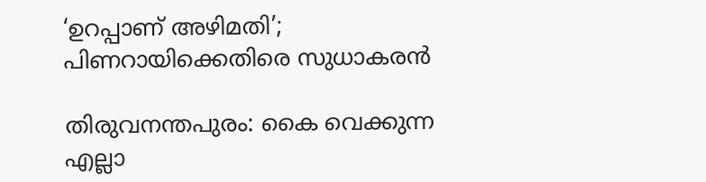‘ഉറപ്പാണ് അഴിമതി’; പിണറായിക്കെതിരെ സുധാകരന്‍

തിരുവനന്തപുരം: കൈ വെക്കുന്ന എല്ലാ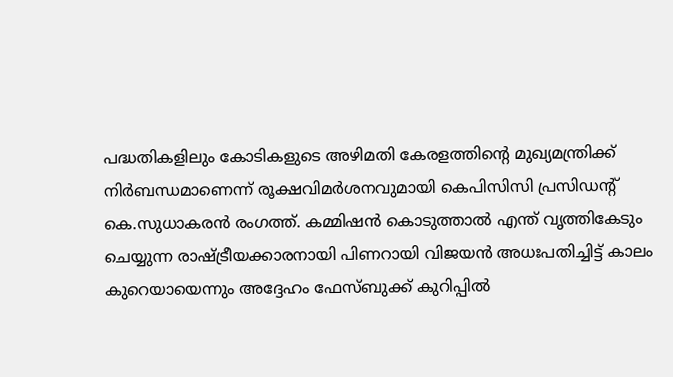പദ്ധതികളിലും കോടികളുടെ അഴിമതി കേരളത്തിന്റെ മുഖ്യമന്ത്രിക്ക് നിര്‍ബന്ധമാണെന്ന് രൂക്ഷവിമര്‍ശനവുമായി കെപിസിസി പ്രസിഡന്റ് കെ.സുധാകരന്‍ രംഗത്ത്. കമ്മിഷന്‍ കൊടുത്താല്‍ എന്ത് വൃത്തികേടും ചെയ്യുന്ന രാഷ്ട്രീയക്കാരനായി പിണറായി വിജയന്‍ അധഃപതിച്ചിട്ട് കാലം കുറെയായെന്നും അദ്ദേഹം ഫേസ്ബുക്ക് കുറിപ്പില്‍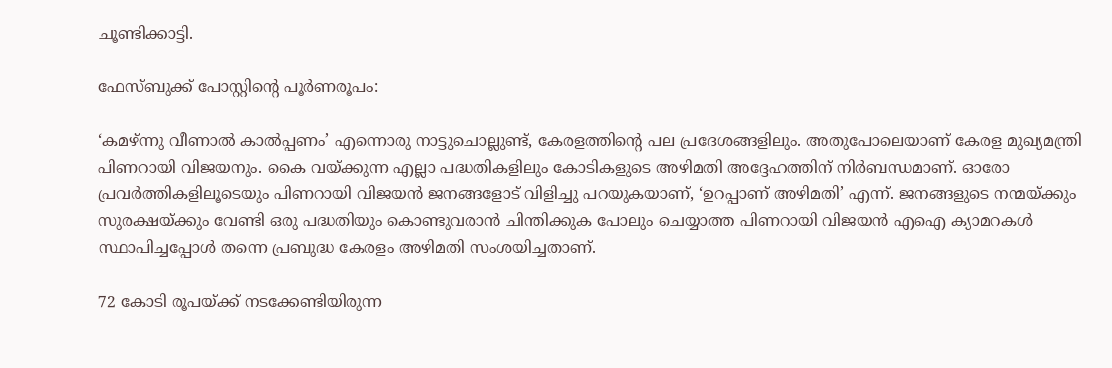ചൂണ്ടിക്കാട്ടി.

ഫേസ്ബുക്ക് പോസ്റ്റിന്റെ പൂര്‍ണരൂപം:

‘കമഴ്ന്നു വീണാല്‍ കാല്‍പ്പണം’ എന്നൊരു നാട്ടുചൊല്ലുണ്ട്, കേരളത്തിന്റെ പല പ്രദേശങ്ങളിലും. അതുപോലെയാണ് കേരള മുഖ്യമന്ത്രി പിണറായി വിജയനും. കൈ വയ്ക്കുന്ന എല്ലാ പദ്ധതികളിലും കോടികളുടെ അഴിമതി അദ്ദേഹത്തിന് നിര്‍ബന്ധമാണ്. ഓരോ പ്രവര്‍ത്തികളിലൂടെയും പിണറായി വിജയന്‍ ജനങ്ങളോട് വിളിച്ചു പറയുകയാണ്, ‘ഉറപ്പാണ് അഴിമതി’ എന്ന്. ജനങ്ങളുടെ നന്മയ്ക്കും സുരക്ഷയ്ക്കും വേണ്ടി ഒരു പദ്ധതിയും കൊണ്ടുവരാന്‍ ചിന്തിക്കുക പോലും ചെയ്യാത്ത പിണറായി വിജയന്‍ എഐ ക്യാമറകള്‍ സ്ഥാപിച്ചപ്പോള്‍ തന്നെ പ്രബുദ്ധ കേരളം അഴിമതി സംശയിച്ചതാണ്.

72 കോടി രൂപയ്ക്ക് നടക്കേണ്ടിയിരുന്ന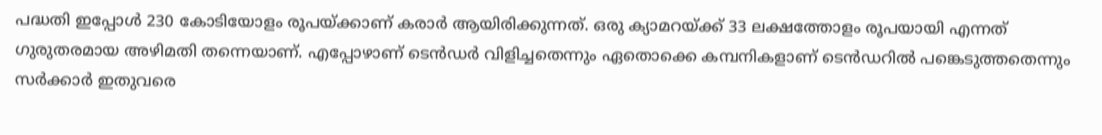പദ്ധതി ഇപ്പോള്‍ 230 കോടിയോളം രൂപയ്ക്കാണ് കരാര്‍ ആയിരിക്കുന്നത്. ഒരു ക്യാമറയ്ക്ക് 33 ലക്ഷത്തോളം രൂപയായി എന്നത് ഗുരുതരമായ അഴിമതി തന്നെയാണ്. എപ്പോഴാണ് ടെന്‍ഡര്‍ വിളിച്ചതെന്നും ഏതൊക്കെ കമ്പനികളാണ് ടെന്‍ഡറില്‍ പങ്കെടുത്തതെന്നും സര്‍ക്കാര്‍ ഇതുവരെ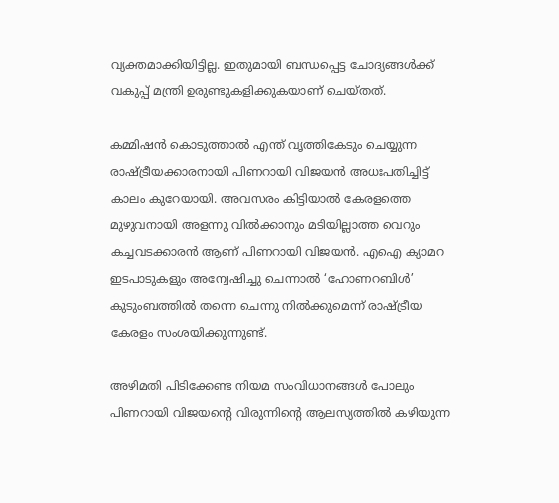വ്യക്തമാക്കിയിട്ടില്ല. ഇതുമായി ബന്ധപ്പെട്ട ചോദ്യങ്ങള്‍ക്ക് വകുപ്പ് മന്ത്രി ഉരുണ്ടുകളിക്കുകയാണ് ചെയ്തത്.

കമ്മിഷന്‍ കൊടുത്താല്‍ എന്ത് വൃത്തികേടും ചെയ്യുന്ന രാഷ്ട്രീയക്കാരനായി പിണറായി വിജയന്‍ അധഃപതിച്ചിട്ട് കാലം കുറേയായി. അവസരം കിട്ടിയാല്‍ കേരളത്തെ മുഴുവനായി അളന്നു വില്‍ക്കാനും മടിയില്ലാത്ത വെറും കച്ചവടക്കാരന്‍ ആണ് പിണറായി വിജയന്‍. എഐ ക്യാമറ ഇടപാടുകളും അന്വേഷിച്ചു ചെന്നാല്‍ ‘ഹോണറബിള്‍’ കുടുംബത്തില്‍ തന്നെ ചെന്നു നില്‍ക്കുമെന്ന് രാഷ്ട്രീയ കേരളം സംശയിക്കുന്നുണ്ട്.

അഴിമതി പിടിക്കേണ്ട നിയമ സംവിധാനങ്ങള്‍ പോലും പിണറായി വിജയന്റെ വിരുന്നിന്റെ ആലസ്യത്തില്‍ കഴിയുന്ന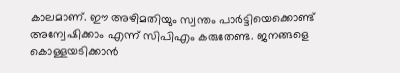കാലമാണ്. ഈ അഴിമതിയും സ്വന്തം പാര്‍ട്ടിയെക്കൊണ്ട് അന്വേഷിക്കാം എന്ന് സിപിഎം കരുതേണ്ട. ജനങ്ങളെ കൊള്ളയടിക്കാന്‍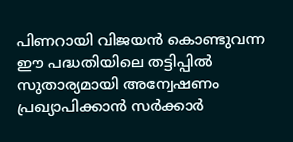പിണറായി വിജയന്‍ കൊണ്ടുവന്ന ഈ പദ്ധതിയിലെ തട്ടിപ്പില്‍ സുതാര്യമായി അന്വേഷണം പ്രഖ്യാപിക്കാന്‍ സര്‍ക്കാര്‍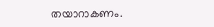തയാറാകണം.